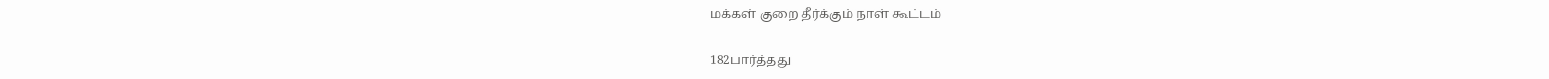மக்கள் குறை தீர்க்கும் நாள் கூட்டம்

182பார்த்தது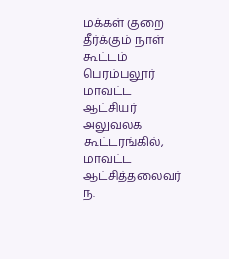மக்கள் குறை தீர்க்கும் நாள் கூட்டம்
பெரம்பலூர் மாவட்ட ஆட்சியர் அலுவலக கூட்டரங்கில், மாவட்ட ஆட்சித்தலைவர் ந.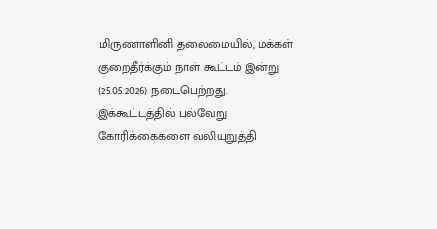மிருணாளினி தலைமையில், மக்கள் குறைதீர்க்கும் நாள் கூட்டம் இன்று (25.05.2026) நடைபெற்றது. இக்கூட்டத்தில் பல்வேறு கோரிக்கைகளை வலியுறுத்தி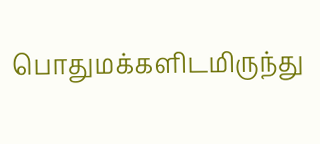பொதுமக்களிடமிருந்து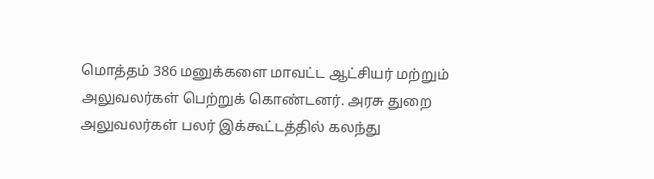மொத்தம் 386 மனுக்களை மாவட்ட ஆட்சியர் மற்றும் அலுவலர்கள் பெற்றுக் கொண்டனர். அரசு துறை அலுவலர்கள் பலர் இக்கூட்டத்தில் கலந்து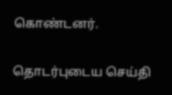கொண்டனர்.

தொடர்புடைய செய்தி